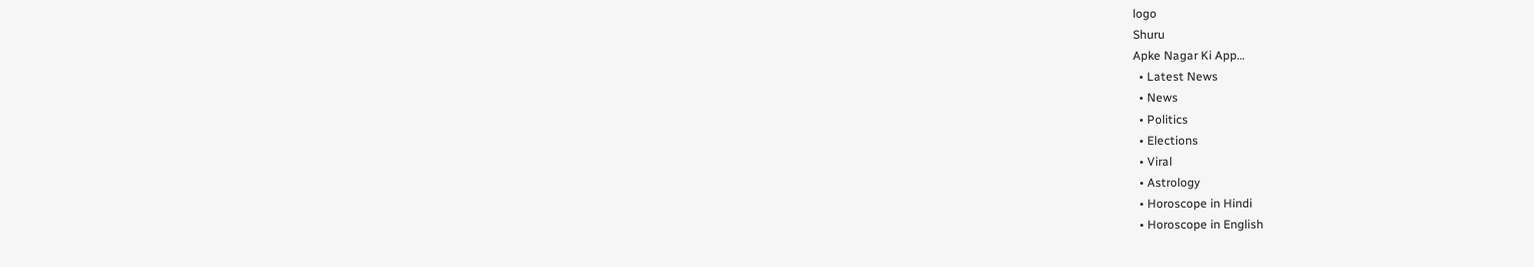logo
Shuru
Apke Nagar Ki App…
  • Latest News
  • News
  • Politics
  • Elections
  • Viral
  • Astrology
  • Horoscope in Hindi
  • Horoscope in English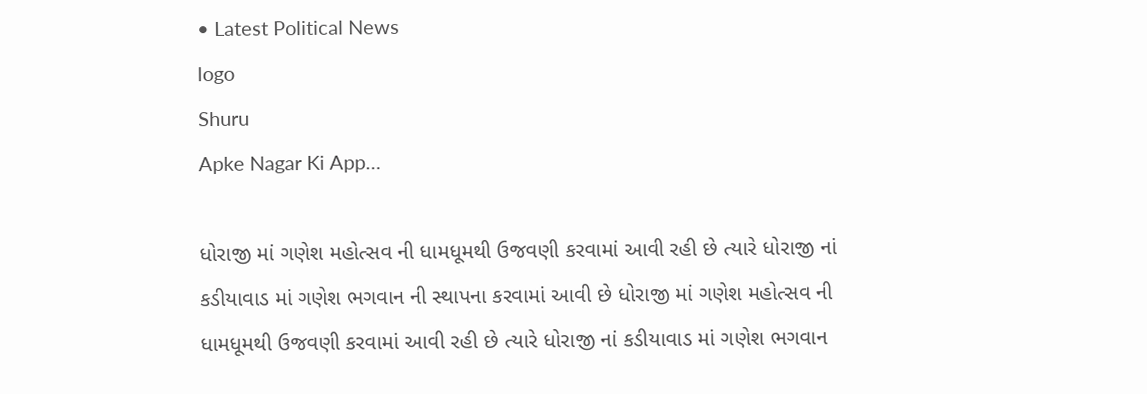• Latest Political News
logo
Shuru
Apke Nagar Ki App…

ધોરાજી માં ગણેશ મહોત્સવ ની ધામધૂમથી ઉજવણી કરવામાં આવી રહી છે ત્યારે ધોરાજી નાં કડીયાવાડ માં ગણેશ ભગવાન ની સ્થાપના કરવામાં આવી છે ધોરાજી માં ગણેશ મહોત્સવ ની ધામધૂમથી ઉજવણી કરવામાં આવી રહી છે ત્યારે ધોરાજી નાં કડીયાવાડ માં ગણેશ ભગવાન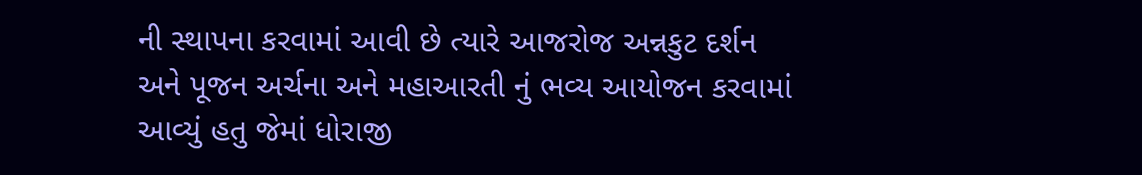ની સ્થાપના કરવામાં આવી છે ત્યારે આજરોજ અન્નકુટ દર્શન અને પૂજન અર્ચના અને મહાઆરતી નું ભવ્ય આયોજન કરવામાં આવ્યું હતુ જેમાં ધોરાજી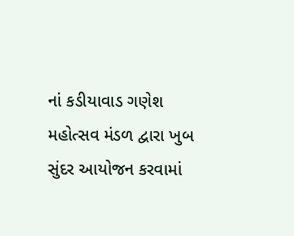નાં કડીયાવાડ ગણેશ મહોત્સવ મંડળ દ્વારા ખુબ સુંદર આયોજન કરવામાં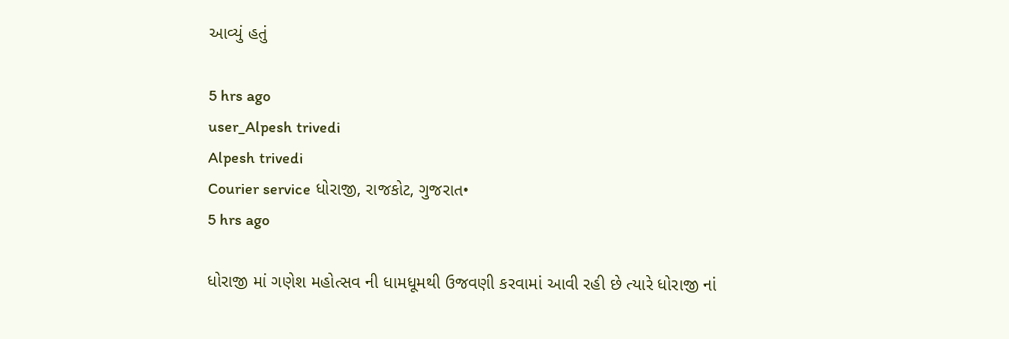આવ્યું હતું

5 hrs ago
user_Alpesh trivedi
Alpesh trivedi
Courier service ધોરાજી, રાજકોટ, ગુજરાત•
5 hrs ago

ધોરાજી માં ગણેશ મહોત્સવ ની ધામધૂમથી ઉજવણી કરવામાં આવી રહી છે ત્યારે ધોરાજી નાં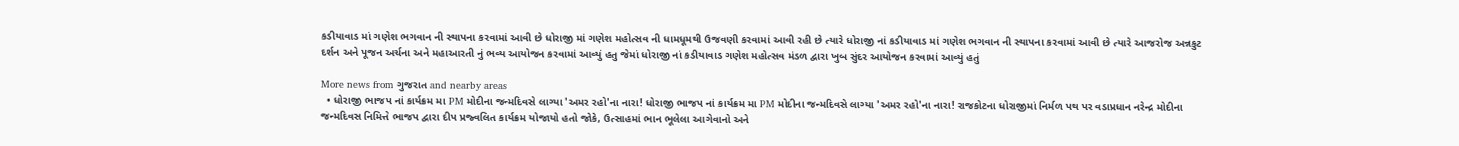કડીયાવાડ માં ગણેશ ભગવાન ની સ્થાપના કરવામાં આવી છે ધોરાજી માં ગણેશ મહોત્સવ ની ધામધૂમથી ઉજવણી કરવામાં આવી રહી છે ત્યારે ધોરાજી નાં કડીયાવાડ માં ગણેશ ભગવાન ની સ્થાપના કરવામાં આવી છે ત્યારે આજરોજ અન્નકુટ દર્શન અને પૂજન અર્ચના અને મહાઆરતી નું ભવ્ય આયોજન કરવામાં આવ્યું હતુ જેમાં ધોરાજી નાં કડીયાવાડ ગણેશ મહોત્સવ મંડળ દ્વારા ખુબ સુંદર આયોજન કરવામાં આવ્યું હતું

More news from ગુજરાત and nearby areas
  • ધોરાજી ભાજપ નાં કાર્યક્રમ મા PM મોદીના જન્મદિવસે લાગ્યા 'અમર રહો'ના નારા! ધોરાજી ભાજપ નાં કાર્યક્રમ મા PM મોદીના જન્મદિવસે લાગ્યા 'અમર રહો'ના નારા! રાજકોટના ધોરાજીમાં નિર્મળ પથ પર વડાપ્રધાન નરેન્દ્ર મોદીના જન્મદિવસ નિમિત્તે ભાજપ દ્વારા દીપ પ્રજ્વલિત કાર્યક્રમ યોજાયો હતો જોકે, ઉત્સાહમાં ભાન ભૂલેલા આગેવાનો અને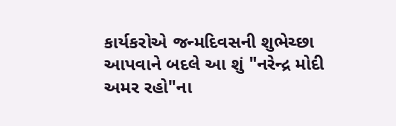કાર્યકરોએ જન્મદિવસની શુભેચ્છા આપવાને બદલે આ શું "નરેન્દ્ર મોદી અમર રહો"ના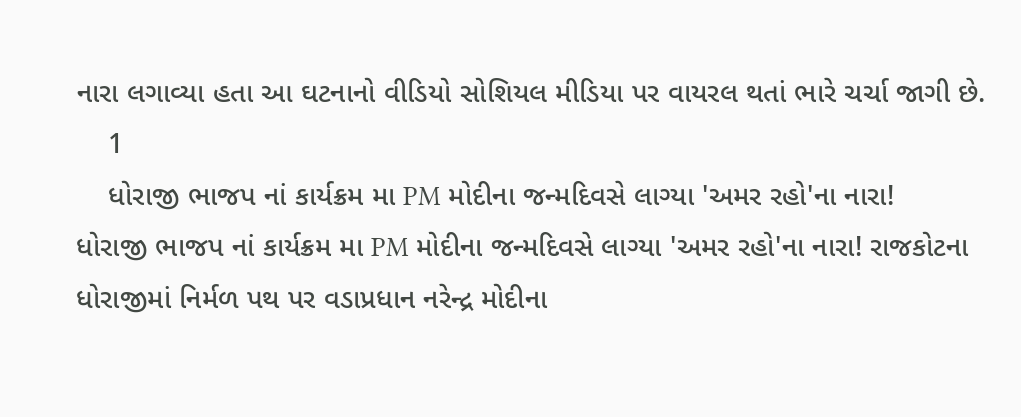નારા લગાવ્યા હતા આ ઘટનાનો વીડિયો સોશિયલ મીડિયા પર વાયરલ થતાં ભારે ચર્ચા જાગી છે.
    1
    ધોરાજી ભાજપ નાં કાર્યક્રમ મા PM મોદીના જન્મદિવસે લાગ્યા 'અમર રહો'ના નારા!
ધોરાજી ભાજપ નાં કાર્યક્રમ મા PM મોદીના જન્મદિવસે લાગ્યા 'અમર રહો'ના નારા! રાજકોટના ધોરાજીમાં નિર્મળ પથ પર વડાપ્રધાન નરેન્દ્ર મોદીના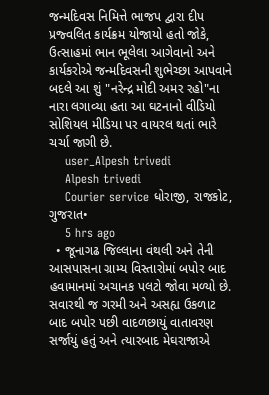જન્મદિવસ નિમિત્તે ભાજપ દ્વારા દીપ પ્રજ્વલિત કાર્યક્રમ યોજાયો હતો જોકે, ઉત્સાહમાં ભાન ભૂલેલા આગેવાનો અને કાર્યકરોએ જન્મદિવસની શુભેચ્છા આપવાને બદલે આ શું "નરેન્દ્ર મોદી અમર રહો"ના નારા લગાવ્યા હતા આ ઘટનાનો વીડિયો સોશિયલ મીડિયા પર વાયરલ થતાં ભારે ચર્ચા જાગી છે.
    user_Alpesh trivedi
    Alpesh trivedi
    Courier service ધોરાજી, રાજકોટ, ગુજરાત•
    5 hrs ago
  • જૂનાગઢ જિલ્લાના વંથલી અને તેની આસપાસના ગ્રામ્ય વિસ્તારોમાં બપોર બાદ હવામાનમાં અચાનક પલટો જોવા મળ્યો છે. સવારથી જ ગરમી અને અસહ્ય ઉકળાટ બાદ બપોર પછી વાદળછાયું વાતાવરણ સર્જાયું હતું અને ત્યારબાદ મેઘરાજાએ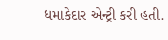ધમાકેદાર એન્ટ્રી કરી હતી.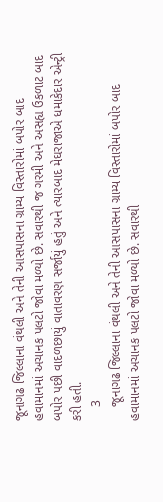જૂનાગઢ જિલ્લાના વંથલી અને તેની આસપાસના ગ્રામ્ય વિસ્તારોમાં બપોર બાદ હવામાનમાં અચાનક પલટો જોવા મળ્યો છે. સવારથી જ ગરમી અને અસહ્ય ઉકળાટ બાદ બપોર પછી વાદળછાયું વાતાવરણ સર્જાયું હતું અને ત્યારબાદ મેઘરાજાએ ધમાકેદાર એન્ટ્રી કરી હતી.
    3
    જૂનાગઢ જિલ્લાના વંથલી અને તેની આસપાસના ગ્રામ્ય વિસ્તારોમાં બપોર બાદ હવામાનમાં અચાનક પલટો જોવા મળ્યો છે. સવારથી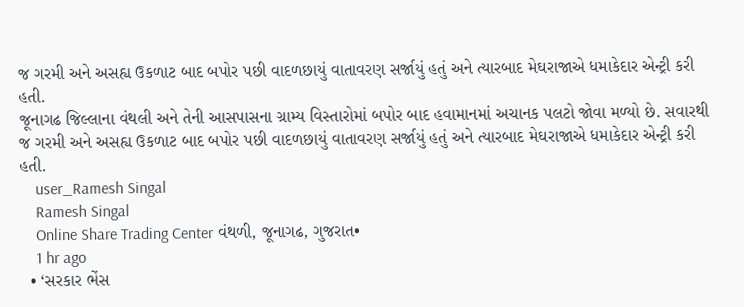જ ગરમી અને અસહ્ય ઉકળાટ બાદ બપોર પછી વાદળછાયું વાતાવરણ સર્જાયું હતું અને ત્યારબાદ મેઘરાજાએ ધમાકેદાર એન્ટ્રી કરી હતી.
જૂનાગઢ જિલ્લાના વંથલી અને તેની આસપાસના ગ્રામ્ય વિસ્તારોમાં બપોર બાદ હવામાનમાં અચાનક પલટો જોવા મળ્યો છે. સવારથી જ ગરમી અને અસહ્ય ઉકળાટ બાદ બપોર પછી વાદળછાયું વાતાવરણ સર્જાયું હતું અને ત્યારબાદ મેઘરાજાએ ધમાકેદાર એન્ટ્રી કરી હતી.
    user_Ramesh Singal
    Ramesh Singal
    Online Share Trading Center વંથળી, જૂનાગઢ, ગુજરાત•
    1 hr ago
  • ‘સરકાર ભેંસ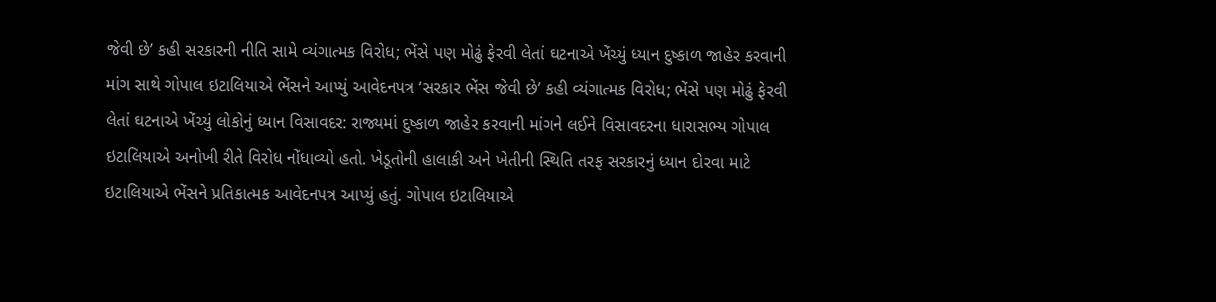જેવી છે’ કહી સરકારની નીતિ સામે વ્યંગાત્મક વિરોધ; ભેંસે પણ મોઢું ફેરવી લેતાં ઘટનાએ ખેંચ્યું ધ્યાન દુષ્કાળ જાહેર કરવાની માંગ સાથે ગોપાલ ઇટાલિયાએ ભેંસને આપ્યું આવેદનપત્ર ‘સરકાર ભેંસ જેવી છે’ કહી વ્યંગાત્મક વિરોધ; ભેંસે પણ મોઢું ફેરવી લેતાં ઘટનાએ ખેંચ્યું લોકોનું ધ્યાન વિસાવદર: રાજ્યમાં દુષ્કાળ જાહેર કરવાની માંગને લઈને વિસાવદરના ધારાસભ્ય ગોપાલ ઇટાલિયાએ અનોખી રીતે વિરોધ નોંધાવ્યો હતો. ખેડૂતોની હાલાકી અને ખેતીની સ્થિતિ તરફ સરકારનું ધ્યાન દોરવા માટે ઇટાલિયાએ ભેંસને પ્રતિકાત્મક આવેદનપત્ર આપ્યું હતું. ગોપાલ ઇટાલિયાએ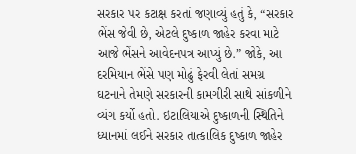સરકાર પર કટાક્ષ કરતાં જણાવ્યું હતું કે, “સરકાર ભેંસ જેવી છે, એટલે દુષ્કાળ જાહેર કરવા માટે આજે ભેંસને આવેદનપત્ર આપ્યું છે.” જોકે, આ દરમિયાન ભેંસે પણ મોઢું ફેરવી લેતાં સમગ્ર ઘટનાને તેમણે સરકારની કામગીરી સાથે સાંકળીને વ્યંગ કર્યો હતો. ઇટાલિયાએ દુષ્કાળની સ્થિતિને ધ્યાનમાં લઈને સરકાર તાત્કાલિક દુષ્કાળ જાહેર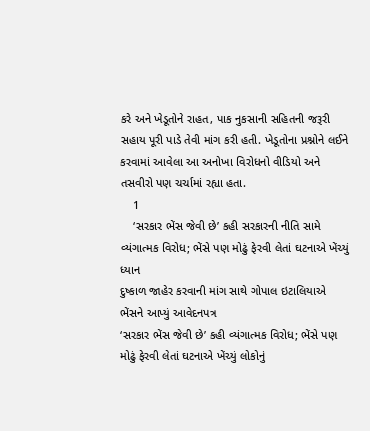કરે અને ખેડૂતોને રાહત, પાક નુકસાની સહિતની જરૂરી સહાય પૂરી પાડે તેવી માંગ કરી હતી. ખેડૂતોના પ્રશ્નોને લઈને કરવામાં આવેલા આ અનોખા વિરોધનો વીડિયો અને તસવીરો પણ ચર્ચામાં રહ્યા હતા.
    1
    ‘સરકાર ભેંસ જેવી છે’ કહી સરકારની નીતિ સામે વ્યંગાત્મક વિરોધ; ભેંસે પણ મોઢું ફેરવી લેતાં ઘટનાએ ખેંચ્યું ધ્યાન
દુષ્કાળ જાહેર કરવાની માંગ સાથે ગોપાલ ઇટાલિયાએ ભેંસને આપ્યું આવેદનપત્ર
‘સરકાર ભેંસ જેવી છે’ કહી વ્યંગાત્મક વિરોધ; ભેંસે પણ મોઢું ફેરવી લેતાં ઘટનાએ ખેંચ્યું લોકોનું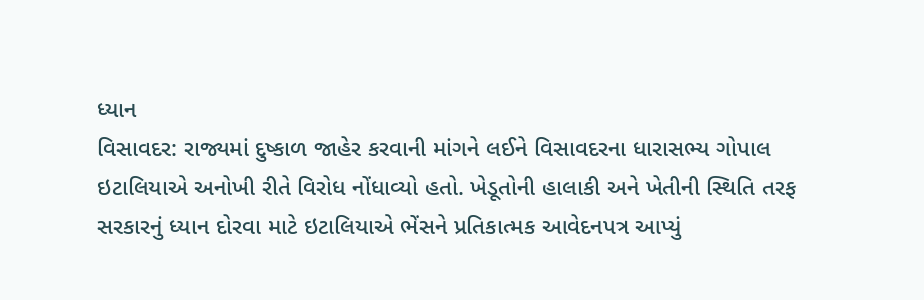ધ્યાન
વિસાવદર: રાજ્યમાં દુષ્કાળ જાહેર કરવાની માંગને લઈને વિસાવદરના ધારાસભ્ય ગોપાલ ઇટાલિયાએ અનોખી રીતે વિરોધ નોંધાવ્યો હતો. ખેડૂતોની હાલાકી અને ખેતીની સ્થિતિ તરફ સરકારનું ધ્યાન દોરવા માટે ઇટાલિયાએ ભેંસને પ્રતિકાત્મક આવેદનપત્ર આપ્યું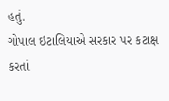હતું.
ગોપાલ ઇટાલિયાએ સરકાર પર કટાક્ષ કરતાં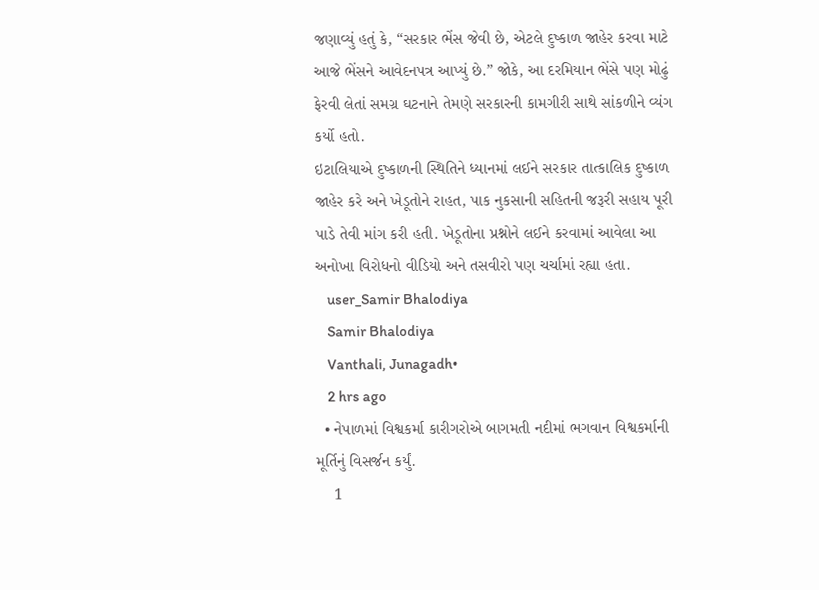જણાવ્યું હતું કે, “સરકાર ભેંસ જેવી છે, એટલે દુષ્કાળ જાહેર કરવા માટે આજે ભેંસને આવેદનપત્ર આપ્યું છે.” જોકે, આ દરમિયાન ભેંસે પણ મોઢું ફેરવી લેતાં સમગ્ર ઘટનાને તેમણે સરકારની કામગીરી સાથે સાંકળીને વ્યંગ કર્યો હતો.
ઇટાલિયાએ દુષ્કાળની સ્થિતિને ધ્યાનમાં લઈને સરકાર તાત્કાલિક દુષ્કાળ જાહેર કરે અને ખેડૂતોને રાહત, પાક નુકસાની સહિતની જરૂરી સહાય પૂરી પાડે તેવી માંગ કરી હતી. ખેડૂતોના પ્રશ્નોને લઈને કરવામાં આવેલા આ અનોખા વિરોધનો વીડિયો અને તસવીરો પણ ચર્ચામાં રહ્યા હતા.
    user_Samir Bhalodiya
    Samir Bhalodiya
    Vanthali, Junagadh•
    2 hrs ago
  • નેપાળમાં વિશ્વકર્મા કારીગરોએ બાગમતી નદીમાં ભગવાન વિશ્વકર્માની મૂર્તિનું વિસર્જન કર્યું.
    1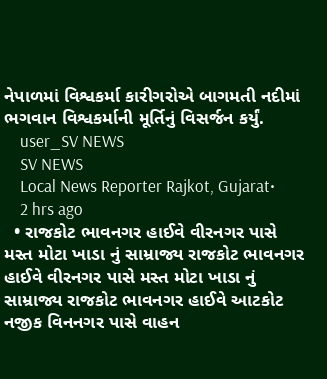નેપાળમાં વિશ્વકર્મા કારીગરોએ બાગમતી નદીમાં ભગવાન વિશ્વકર્માની મૂર્તિનું વિસર્જન કર્યું.
    user_SV NEWS
    SV NEWS
    Local News Reporter Rajkot, Gujarat•
    2 hrs ago
  • રાજકોટ ભાવનગર હાઈવે વીરનગર પાસે મસ્ત મોટા ખાડા નું સામ્રાજ્ય રાજકોટ ભાવનગર હાઈવે વીરનગર પાસે મસ્ત મોટા ખાડા નું સામ્રાજ્ય રાજકોટ ભાવનગર હાઈવે આટકોટ નજીક વિનનગર પાસે વાહન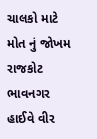ચાલકો માટે મોત નું જોખમ રાજકોટ ભાવનગર હાઈવે વીર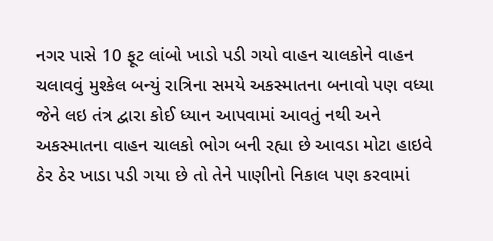નગર પાસે 10 ફૂટ લાંબો ખાડો પડી ગયો વાહન ચાલકોને વાહન ચલાવવું મુશ્કેલ બન્યું રાત્રિના સમયે અકસ્માતના બનાવો પણ વધ્યા જેને લઇ તંત્ર દ્વારા કોઈ ધ્યાન આપવામાં આવતું નથી અને અકસ્માતના વાહન ચાલકો ભોગ બની રહ્યા છે આવડા મોટા હાઇવે ઠેર ઠેર ખાડા પડી ગયા છે તો તેને પાણીનો નિકાલ પણ કરવામાં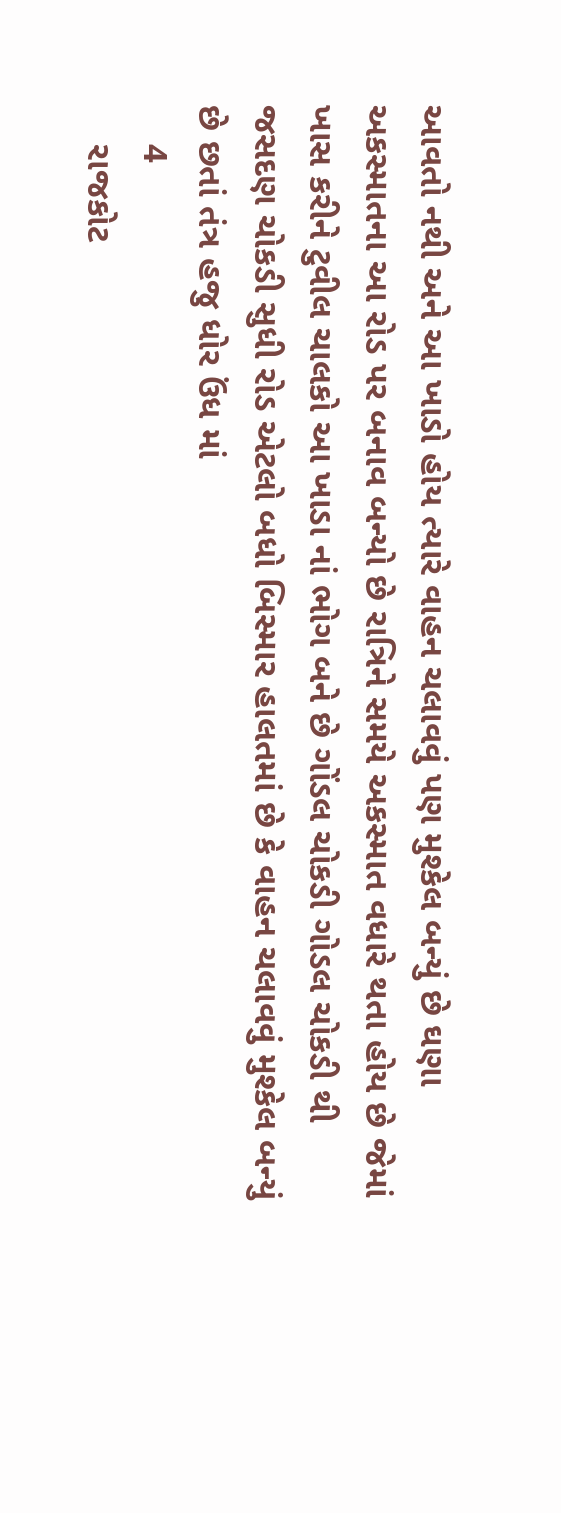આવતો નથી અને આ ખાડો હોય ત્યારે વાહન ચલાવવું પણ મુશ્કેલ બન્યું છે ઘણા અકસ્માતના આ રોડ પર બનાવ બન્યો છે રાત્રિને સમયે અકસ્માત વધારે થતા હોય છે જેમાં ખાસ કરીને ટુવીલ ચાલકો આ ખાડા નાં ભોગ બને છે ગોંડલ ચોકડી ગોડલ ચોકડી થી જસદણ ચોકડી સુધી રોડ એટલો બધો બિસ્માર હાલતમાં છે કે વાહન ચલાવવું મુશ્કેલ બન્યું છે છતાં તંત્ર હજુ ધોર ઉંધ માં
    4
    રાજકોટ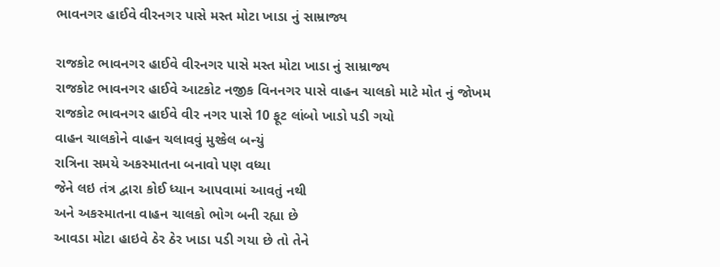ભાવનગર હાઈવે વીરનગર પાસે મસ્ત મોટા ખાડા નું સામ્રાજ્ય

રાજકોટ ભાવનગર હાઈવે વીરનગર પાસે મસ્ત મોટા ખાડા નું સામ્રાજ્ય
રાજકોટ ભાવનગર હાઈવે આટકોટ નજીક વિનનગર પાસે વાહન ચાલકો માટે મોત નું જોખમ
રાજકોટ ભાવનગર હાઈવે વીર નગર પાસે 10 ફૂટ લાંબો ખાડો પડી ગયો
વાહન ચાલકોને વાહન ચલાવવું મુશ્કેલ બન્યું
રાત્રિના સમયે અકસ્માતના બનાવો પણ વધ્યા
જેને લઇ તંત્ર દ્વારા કોઈ ધ્યાન આપવામાં આવતું નથી
અને અકસ્માતના વાહન ચાલકો ભોગ બની રહ્યા છે
આવડા મોટા હાઇવે ઠેર ઠેર ખાડા પડી ગયા છે તો તેને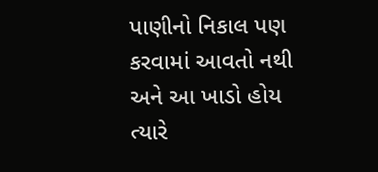પાણીનો નિકાલ પણ કરવામાં આવતો નથી અને આ ખાડો હોય ત્યારે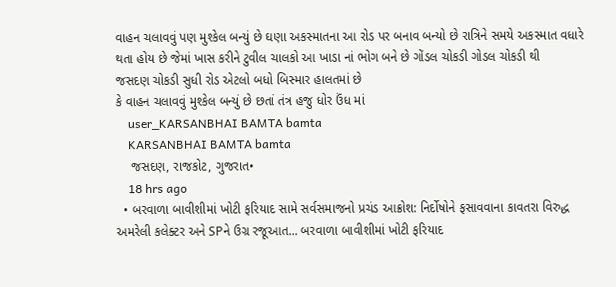વાહન ચલાવવું પણ મુશ્કેલ બન્યું છે ઘણા અકસ્માતના આ રોડ પર બનાવ બન્યો છે રાત્રિને સમયે અકસ્માત વધારે થતા હોય છે જેમાં ખાસ કરીને ટુવીલ ચાલકો આ ખાડા નાં ભોગ બને છે ગોંડલ ચોકડી ગોડલ ચોકડી થી
જસદણ ચોકડી સુધી રોડ એટલો બધો બિસ્માર હાલતમાં છે
કે વાહન ચલાવવું મુશ્કેલ બન્યું છે છતાં તંત્ર હજુ ધોર ઉંધ માં
    user_KARSANBHAI BAMTA bamta
    KARSANBHAI BAMTA bamta
    જસદણ, રાજકોટ, ગુજરાત•
    18 hrs ago
  • બરવાળા બાવીશીમાં ખોટી ફરિયાદ સામે સર્વસમાજનો પ્રચંડ આક્રોશ: નિર્દોષોને ફસાવવાના કાવતરા વિરુદ્ધ અમરેલી કલેક્ટર અને SPને ઉગ્ર રજૂઆત... બરવાળા બાવીશીમાં ખોટી ફરિયાદ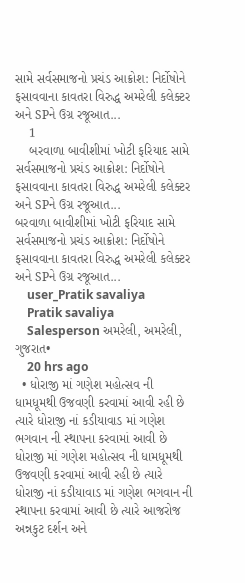સામે સર્વસમાજનો પ્રચંડ આક્રોશ: નિર્દોષોને ફસાવવાના કાવતરા વિરુદ્ધ અમરેલી કલેક્ટર અને SPને ઉગ્ર રજૂઆત...
    1
    બરવાળા બાવીશીમાં ખોટી ફરિયાદ સામે સર્વસમાજનો પ્રચંડ આક્રોશ: નિર્દોષોને ફસાવવાના કાવતરા વિરુદ્ધ અમરેલી કલેક્ટર અને SPને ઉગ્ર રજૂઆત...
બરવાળા બાવીશીમાં ખોટી ફરિયાદ સામે સર્વસમાજનો પ્રચંડ આક્રોશ: નિર્દોષોને ફસાવવાના કાવતરા વિરુદ્ધ અમરેલી કલેક્ટર અને SPને ઉગ્ર રજૂઆત...
    user_Pratik savaliya
    Pratik savaliya
    Salesperson અમરેલી, અમરેલી, ગુજરાત•
    20 hrs ago
  • ધોરાજી માં ગણેશ મહોત્સવ ની ધામધૂમથી ઉજવણી કરવામાં આવી રહી છે ત્યારે ધોરાજી નાં કડીયાવાડ માં ગણેશ ભગવાન ની સ્થાપના કરવામાં આવી છે ધોરાજી માં ગણેશ મહોત્સવ ની ધામધૂમથી ઉજવણી કરવામાં આવી રહી છે ત્યારે ધોરાજી નાં કડીયાવાડ માં ગણેશ ભગવાન ની સ્થાપના કરવામાં આવી છે ત્યારે આજરોજ અન્નકુટ દર્શન અને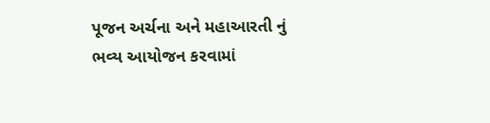પૂજન અર્ચના અને મહાઆરતી નું ભવ્ય આયોજન કરવામાં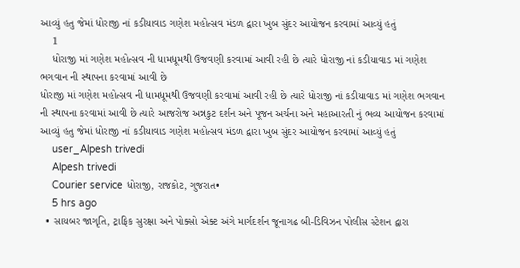આવ્યું હતુ જેમાં ધોરાજી નાં કડીયાવાડ ગણેશ મહોત્સવ મંડળ દ્વારા ખુબ સુંદર આયોજન કરવામાં આવ્યું હતું
    1
    ધોરાજી માં ગણેશ મહોત્સવ ની ધામધૂમથી ઉજવણી કરવામાં આવી રહી છે ત્યારે ધોરાજી નાં કડીયાવાડ માં ગણેશ ભગવાન ની સ્થાપના કરવામાં આવી છે
ધોરાજી માં ગણેશ મહોત્સવ ની ધામધૂમથી ઉજવણી કરવામાં આવી રહી છે ત્યારે ધોરાજી નાં કડીયાવાડ માં ગણેશ ભગવાન ની સ્થાપના કરવામાં આવી છે ત્યારે આજરોજ અન્નકુટ દર્શન અને પૂજન અર્ચના અને મહાઆરતી નું ભવ્ય આયોજન કરવામાં આવ્યું હતુ જેમાં ધોરાજી નાં કડીયાવાડ ગણેશ મહોત્સવ મંડળ દ્વારા ખુબ સુંદર આયોજન કરવામાં આવ્યું હતું
    user_Alpesh trivedi
    Alpesh trivedi
    Courier service ધોરાજી, રાજકોટ, ગુજરાત•
    5 hrs ago
  • સાયબર જાગૃતિ, ટ્રાફિક સુરક્ષા અને પોક્સો એક્ટ અંગે માર્ગદર્શન જૂનાગઢ બી-ડિવિઝન પોલીસ સ્ટેશન દ્વારા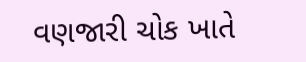વણજારી ચોક ખાતે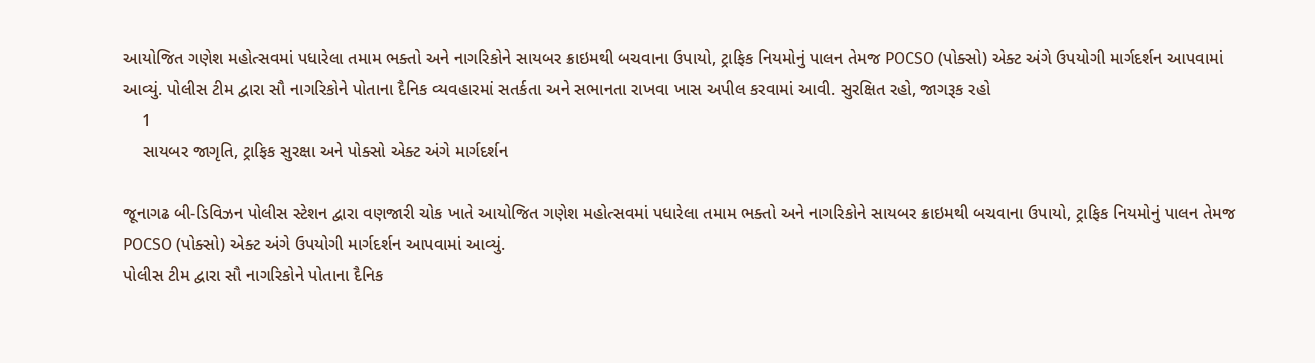આયોજિત ગણેશ મહોત્સવમાં પધારેલા તમામ ભક્તો અને નાગરિકોને સાયબર ક્રાઇમથી બચવાના ઉપાયો, ટ્રાફિક નિયમોનું પાલન તેમજ POCSO (પોક્સો) એક્ટ અંગે ઉપયોગી માર્ગદર્શન આપવામાં આવ્યું. પોલીસ ટીમ દ્વારા સૌ નાગરિકોને પોતાના દૈનિક વ્યવહારમાં સતર્કતા અને સભાનતા રાખવા ખાસ અપીલ કરવામાં આવી. સુરક્ષિત રહો, જાગરૂક રહો
    1
    સાયબર જાગૃતિ, ટ્રાફિક સુરક્ષા અને પોક્સો એક્ટ અંગે માર્ગદર્શન

જૂનાગઢ બી-ડિવિઝન પોલીસ સ્ટેશન દ્વારા વણજારી ચોક ખાતે આયોજિત ગણેશ મહોત્સવમાં પધારેલા તમામ ભક્તો અને નાગરિકોને સાયબર ક્રાઇમથી બચવાના ઉપાયો, ટ્રાફિક નિયમોનું પાલન તેમજ POCSO (પોક્સો) એક્ટ અંગે ઉપયોગી માર્ગદર્શન આપવામાં આવ્યું.
પોલીસ ટીમ દ્વારા સૌ નાગરિકોને પોતાના દૈનિક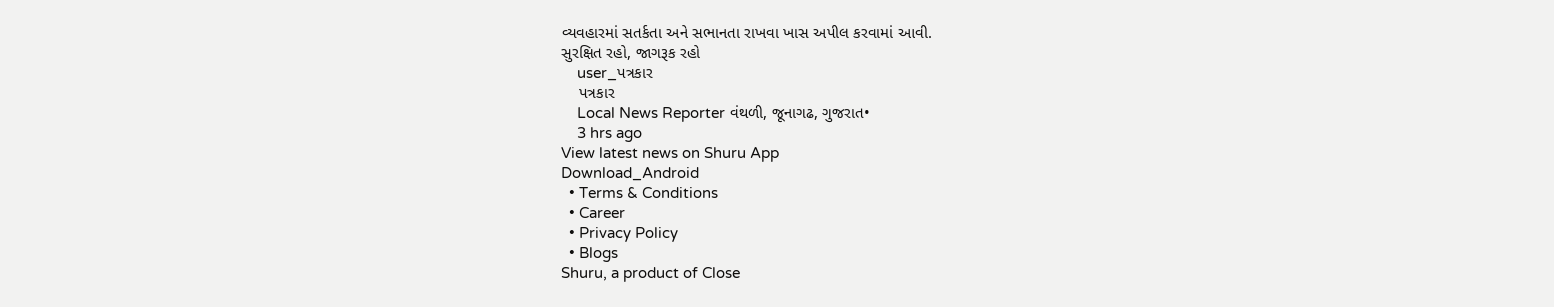વ્યવહારમાં સતર્કતા અને સભાનતા રાખવા ખાસ અપીલ કરવામાં આવી.
સુરક્ષિત રહો, જાગરૂક રહો
    user_પત્રકાર
    પત્રકાર
    Local News Reporter વંથળી, જૂનાગઢ, ગુજરાત•
    3 hrs ago
View latest news on Shuru App
Download_Android
  • Terms & Conditions
  • Career
  • Privacy Policy
  • Blogs
Shuru, a product of Close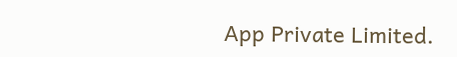App Private Limited.